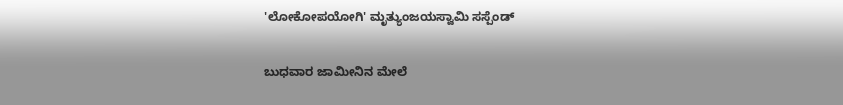'ಲೋಕೋಪಯೋಗಿ' ಮೃತ್ಯುಂಜಯಸ್ವಾಮಿ ಸಸ್ಪೆಂಡ್

ಬುಧವಾರ ಜಾಮೀನಿನ ಮೇಲೆ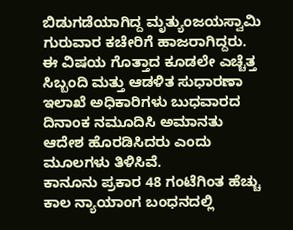ಬಿಡುಗಡೆಯಾಗಿದ್ದ ಮೃತ್ಯುಂಜಯಸ್ವಾಮಿ ಗುರುವಾರ ಕಚೇರಿಗೆ ಹಾಜರಾಗಿದ್ದರು. ಈ ವಿಷಯ ಗೊತ್ತಾದ ಕೂಡಲೇ ಎಚ್ಚೆತ್ತ ಸಿಬ್ಬಂದಿ ಮತ್ತು ಆಡಳಿತ ಸುಧಾರಣಾ ಇಲಾಖೆ ಅಧಿಕಾರಿಗಳು ಬುಧವಾರದ ದಿನಾಂಕ ನಮೂದಿಸಿ ಅಮಾನತು ಆದೇಶ ಹೊರಡಿಸಿದರು ಎಂದು ಮೂಲಗಳು ತಿಳಿಸಿವೆ.
ಕಾನೂನು ಪ್ರಕಾರ 48 ಗಂಟೆಗಿಂತ ಹೆಚ್ಚು ಕಾಲ ನ್ಯಾಯಾಂಗ ಬಂಧನದಲ್ಲಿ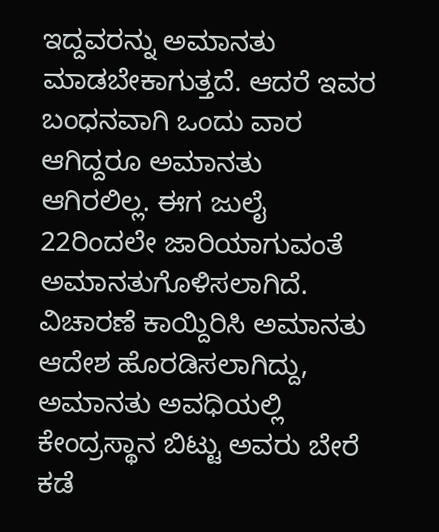ಇದ್ದವರನ್ನು ಅಮಾನತು ಮಾಡಬೇಕಾಗುತ್ತದೆ. ಆದರೆ ಇವರ ಬಂಧನವಾಗಿ ಒಂದು ವಾರ ಆಗಿದ್ದರೂ ಅಮಾನತು ಆಗಿರಲಿಲ್ಲ. ಈಗ ಜುಲೈ 22ರಿಂದಲೇ ಜಾರಿಯಾಗುವಂತೆ ಅಮಾನತುಗೊಳಿಸಲಾಗಿದೆ. ವಿಚಾರಣೆ ಕಾಯ್ದಿರಿಸಿ ಅಮಾನತು ಆದೇಶ ಹೊರಡಿಸಲಾಗಿದ್ದು, ಅಮಾನತು ಅವಧಿಯಲ್ಲಿ ಕೇಂದ್ರಸ್ಥಾನ ಬಿಟ್ಟು ಅವರು ಬೇರೆ ಕಡೆ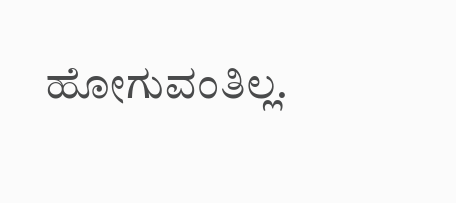ಹೋಗುವಂತಿಲ್ಲ.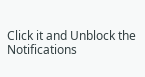Click it and Unblock the Notifications